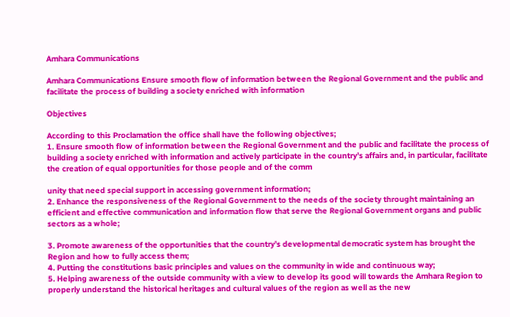Amhara Communications

Amhara Communications Ensure smooth flow of information between the Regional Government and the public and facilitate the process of building a society enriched with information

Objectives

According to this Proclamation the office shall have the following objectives;
1. Ensure smooth flow of information between the Regional Government and the public and facilitate the process of building a society enriched with information and actively participate in the country’s affairs and, in particular, facilitate the creation of equal opportunities for those people and of the comm

unity that need special support in accessing government information;
2. Enhance the responsiveness of the Regional Government to the needs of the society throught maintaining an efficient and effective communication and information flow that serve the Regional Government organs and public sectors as a whole;

3. Promote awareness of the opportunities that the country’s developmental democratic system has brought the Region and how to fully access them;
4. Putting the constitutions basic principles and values on the community in wide and continuous way;
5. Helping awareness of the outside community with a view to develop its good will towards the Amhara Region to properly understand the historical heritages and cultural values of the region as well as the new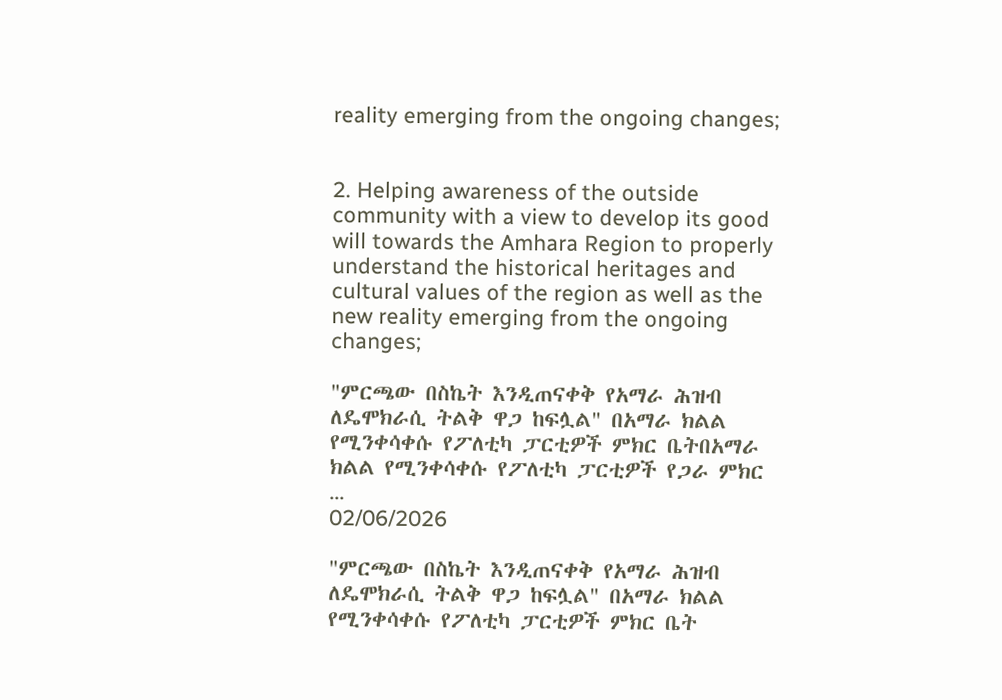reality emerging from the ongoing changes;


2. Helping awareness of the outside community with a view to develop its good will towards the Amhara Region to properly understand the historical heritages and cultural values of the region as well as the new reality emerging from the ongoing changes;

"ምርጫው በስኬት እንዲጠናቀቅ የአማራ ሕዝብ ለዴሞክራሲ ትልቅ ዋጋ ከፍሏል" በአማራ ክልል የሚንቀሳቀሱ የፖለቲካ ፓርቲዎች ምክር ቤትበአማራ ክልል የሚንቀሳቀሱ የፖለቲካ ፓርቲዎች የጋራ ምክር ...
02/06/2026

"ምርጫው በስኬት እንዲጠናቀቅ የአማራ ሕዝብ ለዴሞክራሲ ትልቅ ዋጋ ከፍሏል" በአማራ ክልል የሚንቀሳቀሱ የፖለቲካ ፓርቲዎች ምክር ቤት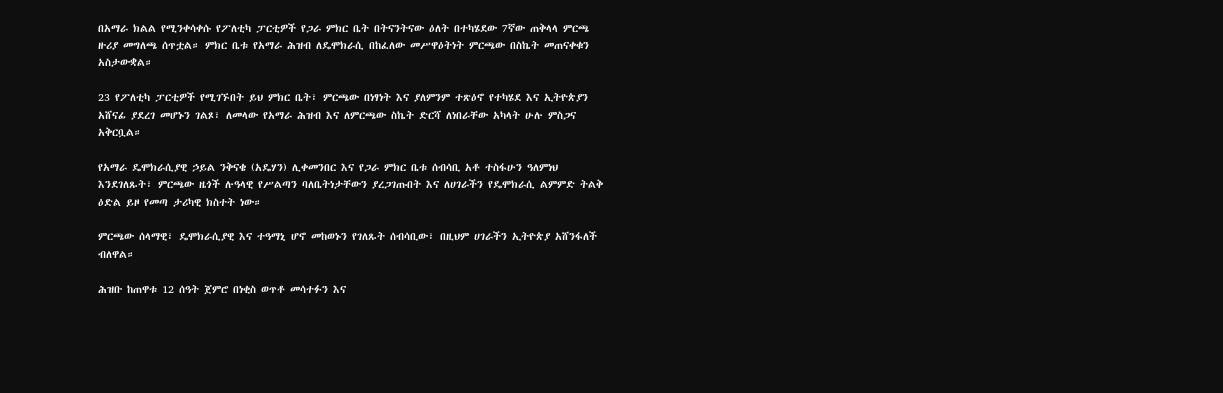በአማራ ክልል የሚንቀሳቀሱ የፖለቲካ ፓርቲዎች የጋራ ምክር ቤት በትናንትናው ዕለት በተካሄደው 7ኛው ጠቅላላ ምርጫ ዙሪያ መግለጫ ሰጥቷል። ምክር ቤቱ የአማራ ሕዝብ ለዴሞክራሲ በከፈለው መሥዋዕትነት ምርጫው በስኬት መጠናቀቁን አስታውቋል።

23 የፖለቲካ ፓርቲዎች የሚገኙበት ይህ ምክር ቤት፣ ምርጫው በነፃነት እና ያለምንም ተጽዕኖ የተካሄደ እና ኢትዮጵያን አሸናፊ ያደረገ መሆኑን ገልጾ፣ ለመላው የአማራ ሕዝብ እና ለምርጫው ስኬት ድርሻ ለነበራቸው አካላት ሁሉ ምስጋና አቅርቧል።

የአማራ ዴሞክራሲያዊ ኃይል ንቅናቄ (አዴሃን) ሊቀመንበር እና የጋራ ምክር ቤቱ ሰብሳቢ አቶ ተስፋሁን ዓለምነህ እንደገለጹት፣ ምርጫው ዜጎች ሉዓላዊ የሥልጣን ባለቤትነታቸውን ያረጋገጡበት እና ለሀገራችን የዴሞክራሲ ልምምድ ትልቅ ዕድል ይዞ የመጣ ታሪካዊ ክስተት ነው።

ምርጫው ሰላማዊ፣ ዴሞክራሲያዊ እና ተዓማኒ ሆኖ መከወኑን የገለጹት ሰብሳቢው፣ በዚህም ሀገራችን ኢትዮጵያ አሸንፋለች ብለዋል።

ሕዝቡ ከጠዋቱ 12 ሰዓት ጀምሮ በነቂስ ወጥቶ መሳተፉን እና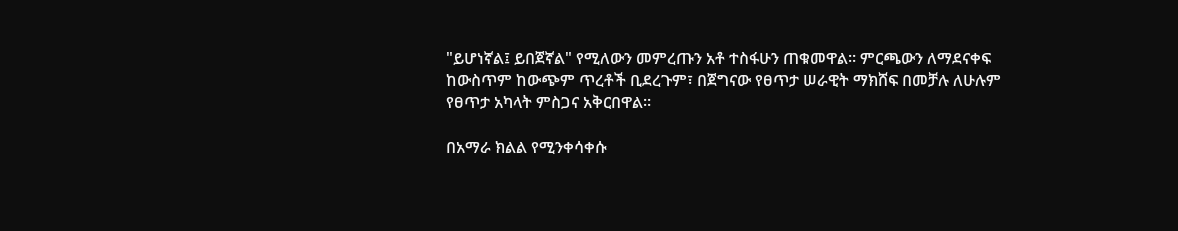"ይሆነኛል፤ ይበጀኛል" የሚለውን መምረጡን አቶ ተስፋሁን ጠቁመዋል። ምርጫውን ለማደናቀፍ ከውስጥም ከውጭም ጥረቶች ቢደረጉም፣ በጀግናው የፀጥታ ሠራዊት ማክሸፍ በመቻሉ ለሁሉም የፀጥታ አካላት ምስጋና አቅርበዋል።

በአማራ ክልል የሚንቀሳቀሱ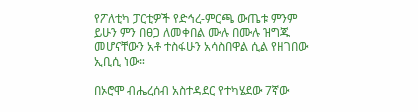የፖለቲካ ፓርቲዎች የድኅረ-ምርጫ ውጤቱ ምንም ይሁን ምን በፀጋ ለመቀበል ሙሉ በሙሉ ዝግጁ መሆናቸውን አቶ ተስፋሁን አሳስበዋል ሲል የዘገበው ኢቢሲ ነው።

በኦሮሞ ብሔረሰብ አስተዳደር የተካሄደው 7ኛው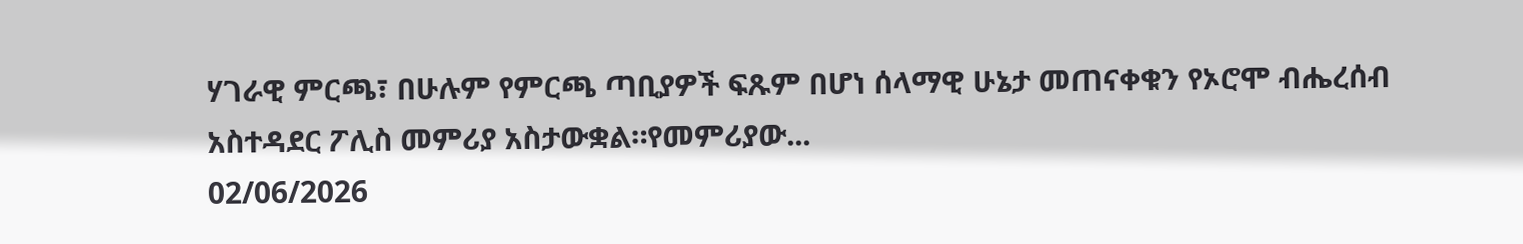ሃገራዊ ምርጫ፣ በሁሉም የምርጫ ጣቢያዎች ፍጹም በሆነ ሰላማዊ ሁኔታ መጠናቀቁን የኦሮሞ ብሔረሰብ አስተዳደር ፖሊስ መምሪያ አስታውቋል።የመምሪያው...
02/06/2026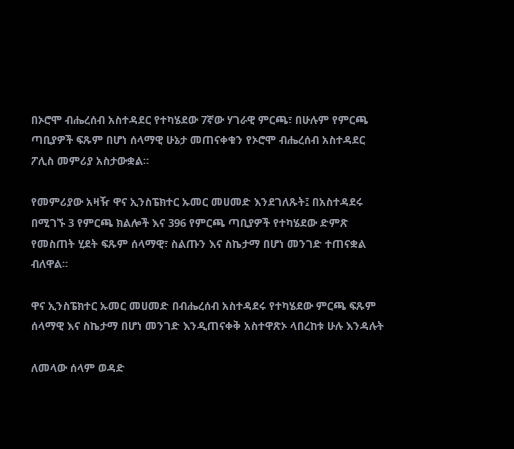በኦሮሞ ብሔረሰብ አስተዳደር የተካሄደው 7ኛው ሃገራዊ ምርጫ፣ በሁሉም የምርጫ ጣቢያዎች ፍጹም በሆነ ሰላማዊ ሁኔታ መጠናቀቁን የኦሮሞ ብሔረሰብ አስተዳደር ፖሊስ መምሪያ አስታውቋል።

የመምሪያው አዛዥ ዋና ኢንስፔክተር ኡመር መሀመድ እንደገለጹት፤ በአስተዳደሩ በሚገኙ 3 የምርጫ ክልሎች እና 396 የምርጫ ጣቢያዎች የተካሄደው ድምጽ የመስጠት ሂደት ፍጹም ሰላማዊ፣ ስልጡን እና ስኬታማ በሆነ መንገድ ተጠናቋል ብለዋል።

ዋና ኢንስፔክተር ኡመር መሀመድ በብሔረሰብ አስተዳደሩ የተካሄደው ምርጫ ፍጹም ሰላማዊ እና ስኬታማ በሆነ መንገድ እንዲጠናቀቅ አስተዋጽኦ ላበረከቱ ሁሉ እንዳሉት

ለመላው ሰላም ወዳድ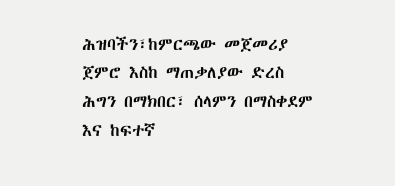ሕዝባችን፣ከምርጫው መጀመሪያ ጀምሮ እስከ ማጠቃለያው ድረስ ሕግን በማክበር፣ ሰላምን በማስቀደም እና ከፍተኛ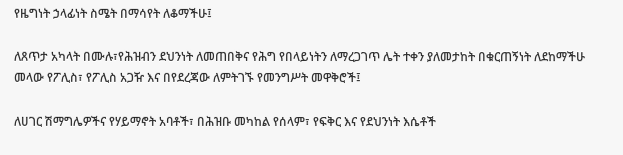የዜግነት ኃላፊነት ስሜት በማሳየት ለቆማችሁ፤

ለጸጥታ አካላት በሙሉ፣የሕዝብን ደህንነት ለመጠበቅና የሕግ የበላይነትን ለማረጋገጥ ሌት ተቀን ያለመታከት በቁርጠኝነት ለደከማችሁ መላው የፖሊስ፣ የፖሊስ አጋዥ እና በየደረጃው ለምትገኙ የመንግሥት መዋቅሮች፤

ለሀገር ሽማግሌዎችና የሃይማኖት አባቶች፣ በሕዝቡ መካከል የሰላም፣ የፍቅር እና የደህንነት እሴቶች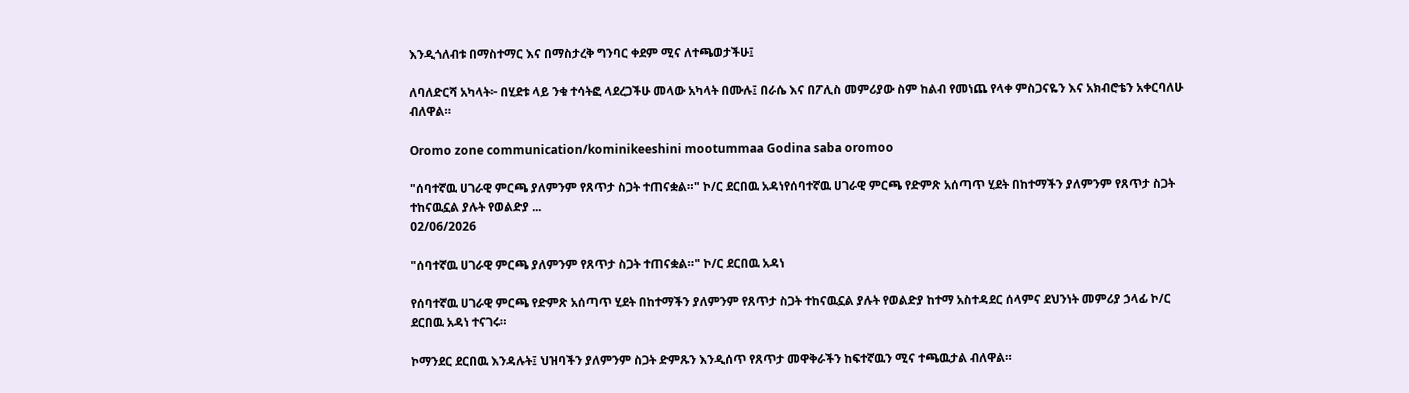እንዲጎለብቱ በማስተማር እና በማስታረቅ ግንባር ቀደም ሚና ለተጫወታችሁ፤

ለባለድርሻ አካላት፦ በሂደቱ ላይ ንቁ ተሳትፎ ላደረጋችሁ መላው አካላት በሙሉ፤ በራሴ እና በፖሊስ መምሪያው ስም ከልብ የመነጨ የላቀ ምስጋናዬን እና አክብሮቴን አቀርባለሁ ብለዋል።

Oromo zone communication/kominikeeshini mootummaa Godina saba oromoo

"ሰባተኛዉ ሀገራዊ ምርጫ ያለምንም የጸጥታ ስጋት ተጠናቋል።" ኮ/ር ደርበዉ አዳነየሰባተኛዉ ሀገራዊ ምርጫ የድምጽ አሰጣጥ ሂደት በከተማችን ያለምንም የጸጥታ ስጋት ተከናዉኗል ያሉት የወልድያ ...
02/06/2026

"ሰባተኛዉ ሀገራዊ ምርጫ ያለምንም የጸጥታ ስጋት ተጠናቋል።" ኮ/ር ደርበዉ አዳነ

የሰባተኛዉ ሀገራዊ ምርጫ የድምጽ አሰጣጥ ሂደት በከተማችን ያለምንም የጸጥታ ስጋት ተከናዉኗል ያሉት የወልድያ ከተማ አስተዳደር ሰላምና ደህንነት መምሪያ ኃላፊ ኮ/ር ደርበዉ አዳነ ተናገሩ።

ኮማንደር ደርበዉ እንዳሉት፤ ህዝባችን ያለምንም ስጋት ድምጹን እንዲሰጥ የጸጥታ መዋቅራችን ከፍተኛዉን ሚና ተጫዉታል ብለዋል።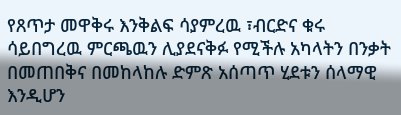የጸጥታ መዋቅሩ እንቅልፍ ሳያምረዉ ፣ብርድና ቁሩ ሳይበግረዉ ምርጫዉን ሊያደናቅፉ የሚችሉ አካላትን በንቃት በመጠበቅና በመከላከሉ ድምጽ አሰጣጥ ሂደቱን ሰላማዊ እንዲሆን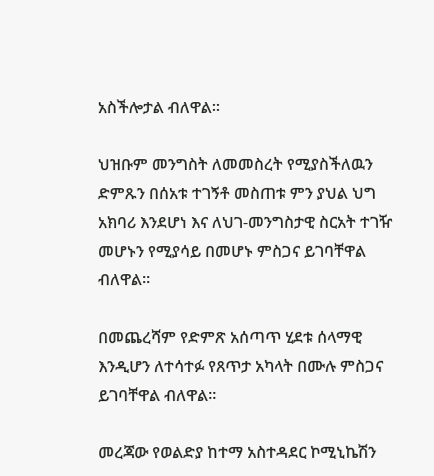አስችሎታል ብለዋል።

ህዝቡም መንግስት ለመመስረት የሚያስችለዉን ድምጹን በሰአቱ ተገኝቶ መስጠቱ ምን ያህል ህግ አክባሪ እንደሆነ እና ለህገ-መንግስታዊ ስርአት ተገዥ መሆኑን የሚያሳይ በመሆኑ ምስጋና ይገባቸዋል ብለዋል።

በመጨረሻም የድምጽ አሰጣጥ ሂደቱ ሰላማዊ እንዲሆን ለተሳተፉ የጸጥታ አካላት በሙሉ ምስጋና ይገባቸዋል ብለዋል።

መረጃው የወልድያ ከተማ አስተዳደር ኮሚኒኬሽን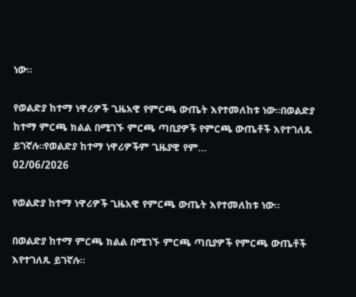ነው።

የወልድያ ከተማ ነዋሪዎች ጊዜአዊ የምርጫ ውጤት እየተመለከቱ ነው።በወልድያ ከተማ ምርጫ ክልል በሚገኙ ምርጫ ጣቢያዎች የምርጫ ውጤቶች እየተገለጹ ይገኛሉ።የወልድያ ከተማ ነዋሪዎችም ጊዜያዊ የም...
02/06/2026

የወልድያ ከተማ ነዋሪዎች ጊዜአዊ የምርጫ ውጤት እየተመለከቱ ነው።

በወልድያ ከተማ ምርጫ ክልል በሚገኙ ምርጫ ጣቢያዎች የምርጫ ውጤቶች እየተገለጹ ይገኛሉ።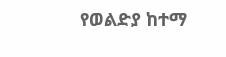የወልድያ ከተማ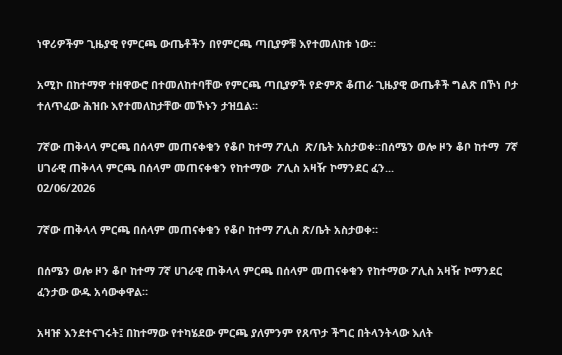ነዋሪዎችም ጊዜያዊ የምርጫ ውጤቶችን በየምርጫ ጣቢያዎቹ እየተመለከቱ ነው።

አሚኮ በከተማዋ ተዘዋውሮ በተመለከተባቸው የምርጫ ጣቢያዎች የድምጽ ቆጠራ ጊዜያዊ ውጤቶች ግልጽ በኾነ ቦታ ተለጥፈው ሕዝቡ እየተመለከታቸው መኾኑን ታዝቧል።

7ኛው ጠቅላላ ምርጫ በሰላም መጠናቀቁን የቆቦ ከተማ ፖሊስ  ጽ/ቤት አስታወቀ።በሰሜን ወሎ ዞን ቆቦ ከተማ  7ኛ ሀገራዊ ጠቅላላ ምርጫ በሰላም መጠናቀቁን የከተማው  ፖሊስ አዛዥ ኮማንደር ፈን...
02/06/2026

7ኛው ጠቅላላ ምርጫ በሰላም መጠናቀቁን የቆቦ ከተማ ፖሊስ ጽ/ቤት አስታወቀ።

በሰሜን ወሎ ዞን ቆቦ ከተማ 7ኛ ሀገራዊ ጠቅላላ ምርጫ በሰላም መጠናቀቁን የከተማው ፖሊስ አዛዥ ኮማንደር ፈንታው ውዱ አሳውቀዋል።

አዛዡ እንደተናገሩት፤ በከተማው የተካሄደው ምርጫ ያለምንም የጸጥታ ችግር በትላንትላው እለት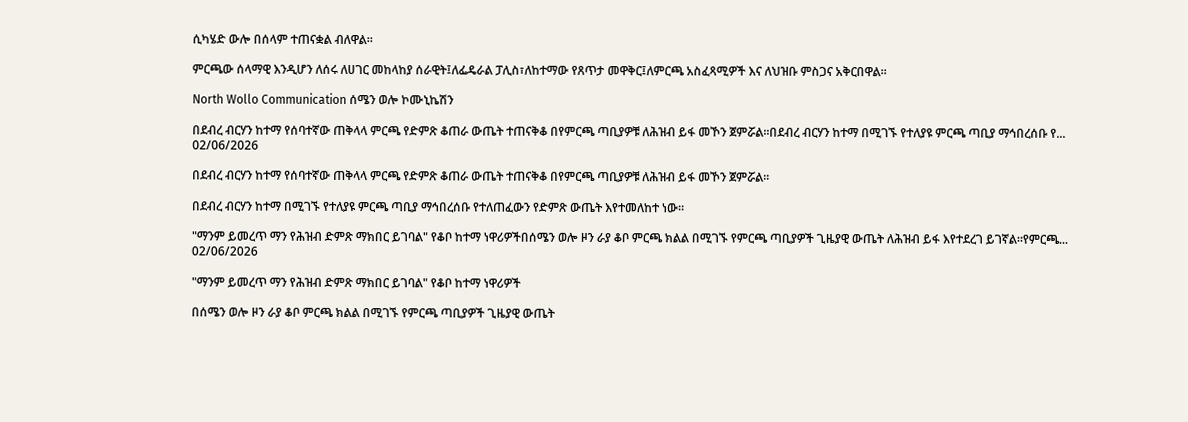ሲካሄድ ውሎ በሰላም ተጠናቋል ብለዋል።

ምርጫው ሰላማዊ እንዲሆን ለሰሩ ለሀገር መከላከያ ሰራዊት፤ለፌዴራል ፓሊስ፣ለከተማው የጸጥታ መዋቅር፤ለምርጫ አስፈጻሚዎች እና ለህዝቡ ምስጋና አቅርበዋል።

North Wollo Communication ሰሜን ወሎ ኮሙኒኬሽን

በደብረ ብርሃን ከተማ የሰባተኛው ጠቅላላ ምርጫ የድምጽ ቆጠራ ውጤት ተጠናቅቆ በየምርጫ ጣቢያዎቹ ለሕዝብ ይፋ መኾን ጀምሯል።በደብረ ብርሃን ከተማ በሚገኙ የተለያዩ ምርጫ ጣቢያ ማኅበረሰቡ የ...
02/06/2026

በደብረ ብርሃን ከተማ የሰባተኛው ጠቅላላ ምርጫ የድምጽ ቆጠራ ውጤት ተጠናቅቆ በየምርጫ ጣቢያዎቹ ለሕዝብ ይፋ መኾን ጀምሯል።

በደብረ ብርሃን ከተማ በሚገኙ የተለያዩ ምርጫ ጣቢያ ማኅበረሰቡ የተለጠፈውን የድምጽ ውጤት እየተመለከተ ነው።

"ማንም ይመረጥ ማን የሕዝብ ድምጽ ማክበር ይገባል" የቆቦ ከተማ ነዋሪዎችበሰሜን ወሎ ዞን ራያ ቆቦ ምርጫ ክልል በሚገኙ የምርጫ ጣቢያዎች ጊዜያዊ ውጤት ለሕዝብ ይፋ እየተደረገ ይገኛል።የምርጫ...
02/06/2026

"ማንም ይመረጥ ማን የሕዝብ ድምጽ ማክበር ይገባል" የቆቦ ከተማ ነዋሪዎች

በሰሜን ወሎ ዞን ራያ ቆቦ ምርጫ ክልል በሚገኙ የምርጫ ጣቢያዎች ጊዜያዊ ውጤት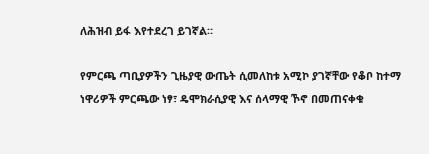ለሕዝብ ይፋ እየተደረገ ይገኛል።

የምርጫ ጣቢያዎችን ጊዜያዊ ውጤት ሲመለከቱ አሚኮ ያገኛቸው የቆቦ ከተማ ነዋሪዎች ምርጫው ነፃ፣ ዴሞክራሲያዊ እና ሰላማዊ ኾኖ በመጠናቀቁ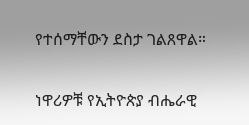የተሰማቸውን ደስታ ገልጸዋል።

ነዋሪዎቹ የኢትዮጵያ ብሔራዊ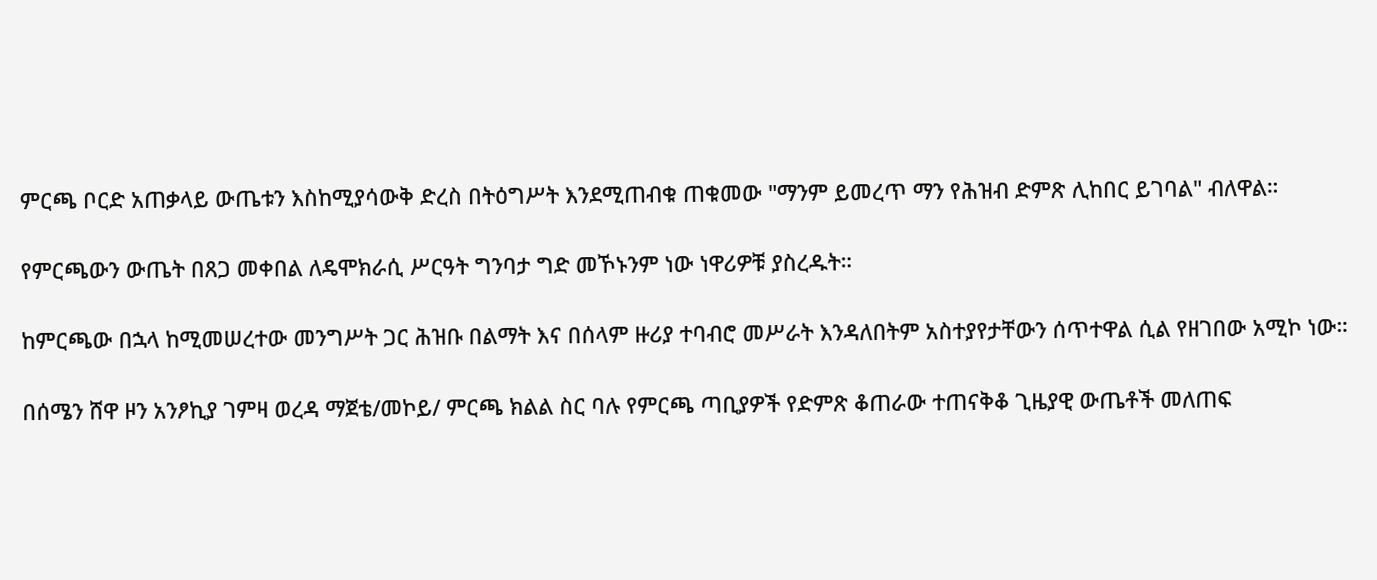ምርጫ ቦርድ አጠቃላይ ውጤቱን እስከሚያሳውቅ ድረስ በትዕግሥት እንደሚጠብቁ ጠቁመው "ማንም ይመረጥ ማን የሕዝብ ድምጽ ሊከበር ይገባል" ብለዋል።

የምርጫውን ውጤት በጸጋ መቀበል ለዴሞክራሲ ሥርዓት ግንባታ ግድ መኾኑንም ነው ነዋሪዎቹ ያስረዱት።

ከምርጫው በኋላ ከሚመሠረተው መንግሥት ጋር ሕዝቡ በልማት እና በሰላም ዙሪያ ተባብሮ መሥራት እንዳለበትም አስተያየታቸውን ሰጥተዋል ሲል የዘገበው አሚኮ ነው።

በሰሜን ሸዋ ዞን አንፆኪያ ገምዛ ወረዳ ማጀቴ/መኮይ/ ምርጫ ክልል ስር ባሉ የምርጫ ጣቢያዎች የድምጽ ቆጠራው ተጠናቅቆ ጊዜያዊ ውጤቶች መለጠፍ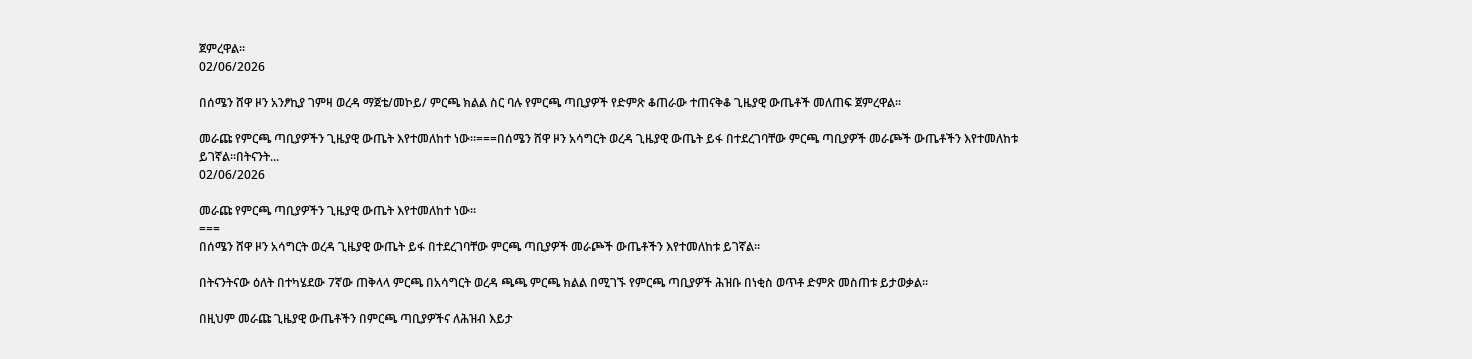ጀምረዋል።
02/06/2026

በሰሜን ሸዋ ዞን አንፆኪያ ገምዛ ወረዳ ማጀቴ/መኮይ/ ምርጫ ክልል ስር ባሉ የምርጫ ጣቢያዎች የድምጽ ቆጠራው ተጠናቅቆ ጊዜያዊ ውጤቶች መለጠፍ ጀምረዋል።

መራጩ የምርጫ ጣቢያዎችን ጊዜያዊ ውጤት እየተመለከተ ነው።===በሰሜን ሸዋ ዞን አሳግርት ወረዳ ጊዜያዊ ውጤት ይፋ በተደረገባቸው ምርጫ ጣቢያዎች መራጮች ውጤቶችን እየተመለከቱ ይገኛል።በትናንት...
02/06/2026

መራጩ የምርጫ ጣቢያዎችን ጊዜያዊ ውጤት እየተመለከተ ነው።
===
በሰሜን ሸዋ ዞን አሳግርት ወረዳ ጊዜያዊ ውጤት ይፋ በተደረገባቸው ምርጫ ጣቢያዎች መራጮች ውጤቶችን እየተመለከቱ ይገኛል።

በትናንትናው ዕለት በተካሄደው 7ኛው ጠቅላላ ምርጫ በአሳግርት ወረዳ ጫጫ ምርጫ ክልል በሚገኙ የምርጫ ጣቢያዎች ሕዝቡ በነቂስ ወጥቶ ድምጽ መስጠቱ ይታወቃል፡፡

በዚህም መራጩ ጊዜያዊ ውጤቶችን በምርጫ ጣቢያዎችና ለሕዝብ እይታ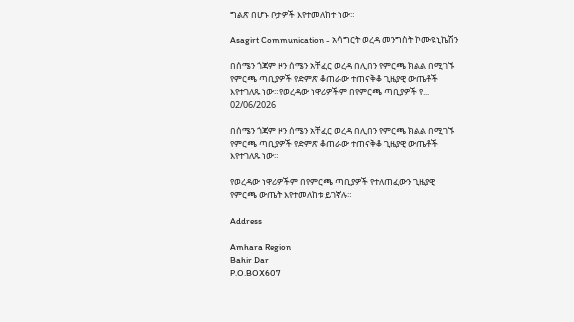ግልጽ በሆኑ ቦታዎች እየተመለከተ ነው።

Asagirt Communication - አሳግርት ወረዳ መንግስት ኮሙዩኒኬሽን

በሰሜን ጎጃም ዞን ሰሜን አቸፈር ወረዳ በሊበን የምርጫ ክልል በሚገኙ የምርጫ ጣቢያዎች የድምጽ ቆጠራው ተጠናቅቆ ጊዜያዊ ውጤቶች እየተገለጹ ነው።የወረዳው ነዋሪዎችም በየምርጫ ጣቢያዎች የ...
02/06/2026

በሰሜን ጎጃም ዞን ሰሜን አቸፈር ወረዳ በሊበን የምርጫ ክልል በሚገኙ የምርጫ ጣቢያዎች የድምጽ ቆጠራው ተጠናቅቆ ጊዜያዊ ውጤቶች እየተገለጹ ነው።

የወረዳው ነዋሪዎችም በየምርጫ ጣቢያዎች የተለጠፈውን ጊዜያዊ የምርጫ ውጤት እየተመለከቱ ይገኛሉ።

Address

Amhara Region
Bahir Dar
P.O.BOX607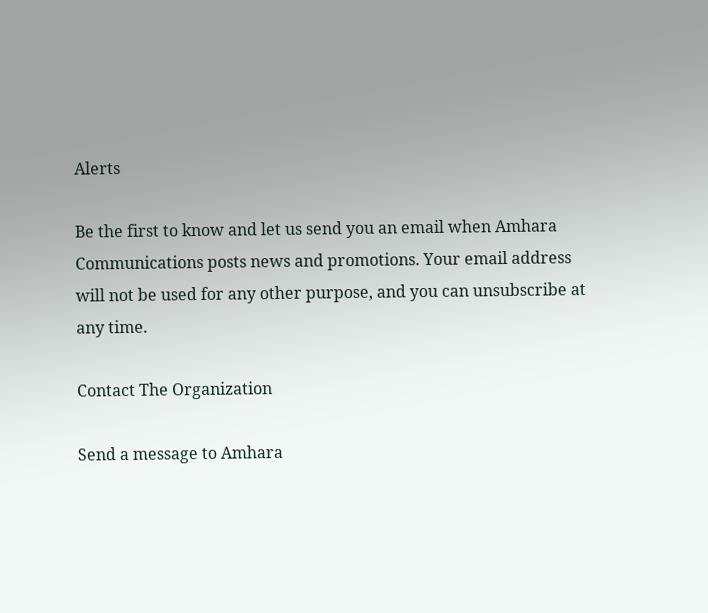Alerts

Be the first to know and let us send you an email when Amhara Communications posts news and promotions. Your email address will not be used for any other purpose, and you can unsubscribe at any time.

Contact The Organization

Send a message to Amhara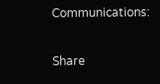Communications:

Share